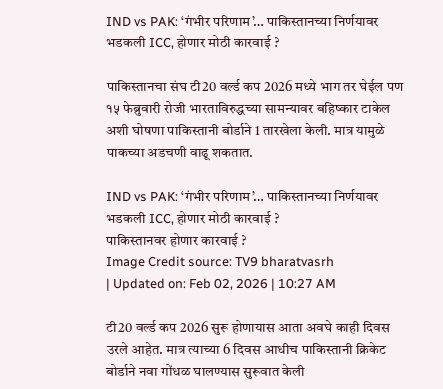IND vs PAK: ‘गंभीर परिणाम’… पाकिस्तानच्या निर्णयावर भडकली ICC, होणार मोठी कारवाई ?

पाकिस्तानचा संघ टी20 वर्ल्ड कप 2026 मध्ये भाग तर घेईल पण १५ फेब्रुवारी रोजी भारताविरुद्धच्या सामन्यावर बहिष्कार टाकेल अशी घोषणा पाकिस्तानी बोर्डाने 1 तारखेला केली. मात्र यामुळे पाकच्या अडचणी वाढू शकतात.

IND vs PAK: ‘गंभीर परिणाम’… पाकिस्तानच्या निर्णयावर भडकली ICC, होणार मोठी कारवाई ?
पाकिस्तानवर होणार कारवाई ?
Image Credit source: TV9 bharatvasrh
| Updated on: Feb 02, 2026 | 10:27 AM

टी20 वर्ल्ड कप 2026 सुरू होणायास आता अवघे काही दिवस उरले आहेत. मात्र त्याच्या 6 दिवस आधीच पाकिस्तानी क्रिकेट बोर्डाने नवा गोंधळ घालण्यास सुरूवात केली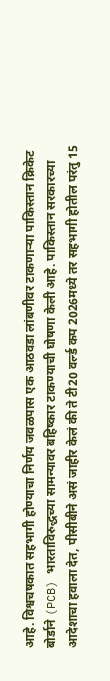आहे. विश्वचषकात सहभागी होण्याचा निर्णय जवळपास एक आठवडा लांबणीवर टाकणाऱ्या पाकिस्तान क्रिकेट बोर्डाने (PCB) भारताविरुद्धच्या सामन्यावर बहिष्कार टाकण्याची घोषणा केली आहे. पाकिस्तान सरकारच्या आदेशाचा हवाला देत, पीसीबीने असं जाहीर केलं की ते टी20 वर्ल्ड कप 2026मध्ये तर सहभागी होतील परंतु 15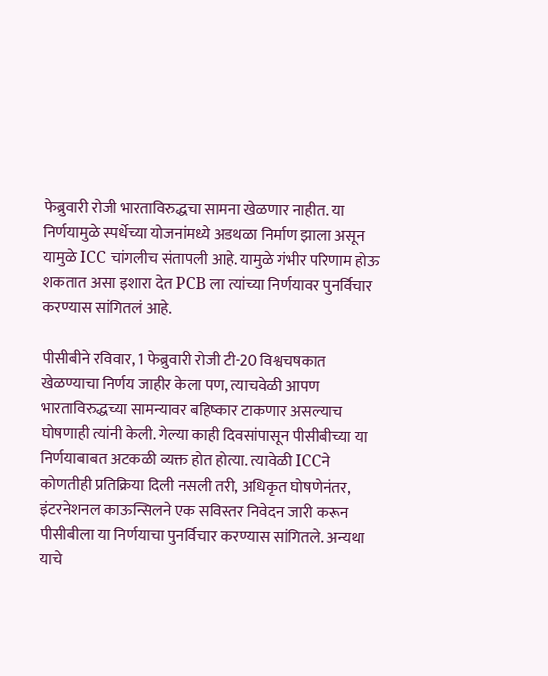फेब्रुवारी रोजी भारताविरुद्धचा सामना खेळणार नाहीत. या निर्णयामुळे स्पर्धेच्या योजनांमध्ये अडथळा निर्माण झाला असून यामुळे ICC चांगलीच संतापली आहे. यामुळे गंभीर परिणाम होऊ शकतात असा इशारा देत PCB ला त्यांच्या निर्णयावर पुनर्विचार करण्यास सांगितलं आहे.

पीसीबीने रविवार, 1 फेब्रुवारी रोजी टी-20 विश्वचषकात खेळण्याचा निर्णय जाहीर केला पण, त्याचवेळी आपण भारताविरुद्धच्या सामन्यावर बहिष्कार टाकणार असल्याच घोषणाही त्यांनी केली. गेल्या काही दिवसांपासून पीसीबीच्या या निर्णयाबाबत अटकळी व्यक्त होत होत्या. त्यावेळी ICCने कोणतीही प्रतिक्रिया दिली नसली तरी, अधिकृत घोषणेनंतर, इंटरनेशनल काऊन्सिलने एक सविस्तर निवेदन जारी करून पीसीबीला या निर्णयाचा पुनर्विचार करण्यास सांगितले. अन्यथा याचे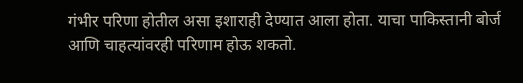गंभीर परिणा होतील असा इशाराही देण्यात आला होता. याचा पाकिस्तानी बोर्ज आणि चाहत्यांवरही परिणाम होऊ शकतो.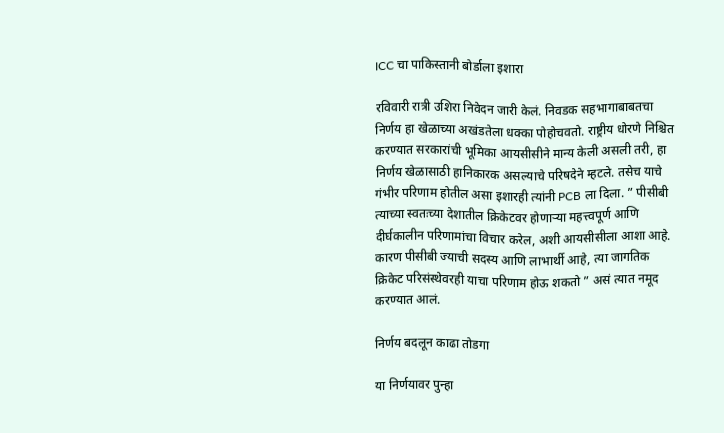ICC चा पाकिस्तानी बोर्डाला इशारा

रविवारी रात्री उशिरा निवेदन जारी केलं. निवडक सहभागाबाबतचा निर्णय हा खेळाच्या अखंडतेला धक्का पोहोचवतो. राष्ट्रीय धोरणे निश्चित करण्यात सरकारांची भूमिका आयसीसीने मान्य केली असली तरी, हा निर्णय खेळासाठी हानिकारक असल्याचे परिषदेने म्हटले. तसेच याचे गंभीर परिणाम होतील असा इशारही त्यांनी PCB ला दिला. ” पीसीबी त्याच्या स्वतःच्या देशातील क्रिकेटवर होणाऱ्या महत्त्वपूर्ण आणि दीर्घकालीन परिणामांचा विचार करेल, अशी आयसीसीला आशा आहे. कारण पीसीबी ज्याची सदस्य आणि लाभार्थी आहे, त्या जागतिक क्रिकेट परिसंस्थेवरही याचा परिणाम होऊ शकतो ” असं त्यात नमूद करण्यात आलं.

निर्णय बदलून काढा तोडगा

या निर्णयावर पुन्हा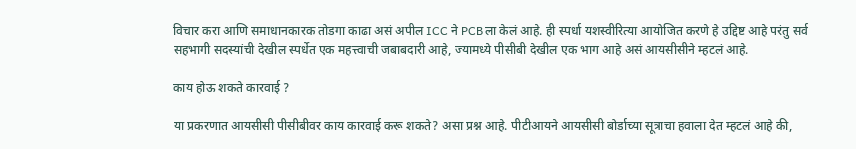विचार करा आणि समाधानकारक तोडगा काढा असं अपील ICC ने PCBला केलं आहे. ही स्पर्धा यशस्वीरित्या आयोजित करणे हे उद्दिष्ट आहे परंतु सर्व सहभागी सदस्यांची देखील स्पर्धेत एक महत्त्वाची जबाबदारी आहे, ज्यामध्ये पीसीबी देखील एक भाग आहे असं आयसीसीने म्हटलं आहे.

काय होऊ शकते कारवाई ?

या प्रकरणात आयसीसी पीसीबीवर काय कारवाई करू शकते? असा प्रश्न आहे. पीटीआयने आयसीसी बोर्डाच्या सूत्राचा हवाला देत म्हटलं आहे की,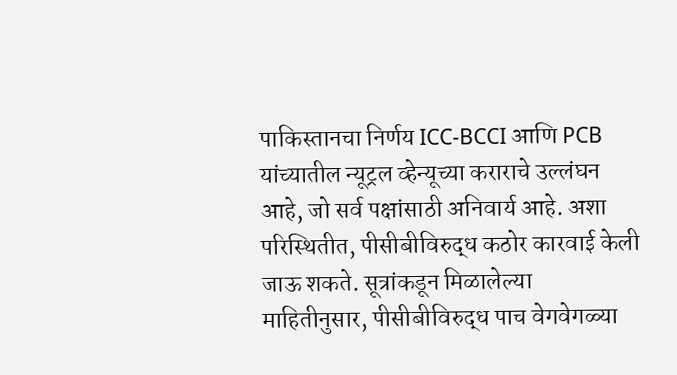पाकिस्तानचा निर्णय ICC-BCCI आणि PCB यांच्यातील न्यूट्रल व्हेन्यूच्या कराराचे उल्लंघन आहे, जो सर्व पक्षांसाठी अनिवार्य आहे. अशा परिस्थितीत, पीसीबीविरुद्ध कठोर कारवाई केली जाऊ शकते. सूत्रांकडून मिळालेल्या माहितीनुसार, पीसीबीविरुद्ध पाच वेगवेगळ्या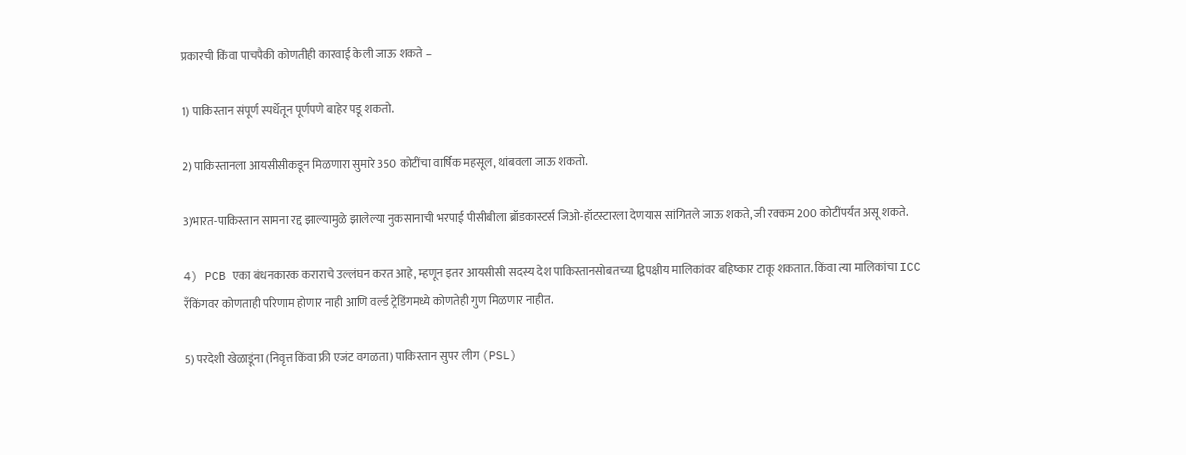प्रकारची किंवा पाचपैकी कोणतीही कारवाई केली जाऊ शकते –

1) पाकिस्तान संपूर्ण स्पर्धेतून पूर्णपणे बाहेर पडू शकतो.

2) पाकिस्तानला आयसीसीकडून मिळणारा सुमारे 350 कोटींचा वार्षिक महसूल, थांबवला जाऊ शकतो.

3)भारत-पाकिस्तान सामना रद्द झाल्यामुळे झालेल्या नुकसानाची भरपाई पीसीबीला ब्रॉडकास्टर्स जिओ-हॉटस्टारला देणयास सांगितले जाऊ शकते, जी रक्कम 200 कोटींपर्यंत असू शकते.

4) PCB एका बंधनकारक कराराचे उल्लंघन करत आहे, म्हणून इतर आयसीसी सदस्य देश पाकिस्तानसोबतच्या द्विपक्षीय मालिकांवर बहिष्कार टाकू शकतात. किंवा त्या मालिकांचा ICC रँकिंगवर कोणताही परिणाम होणार नाही आणि वर्ल्ड ट्रेडिंगमध्ये कोणतेही गुण मिळणार नाहीत.

5) परदेशी खेळाडूंना (निवृत्त किंवा फ्री एजंट वगळता) पाकिस्तान सुपर लीग (PSL)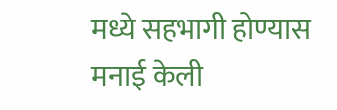मध्ये सहभागी होण्यास मनाई केली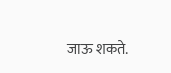जाऊ शकते.